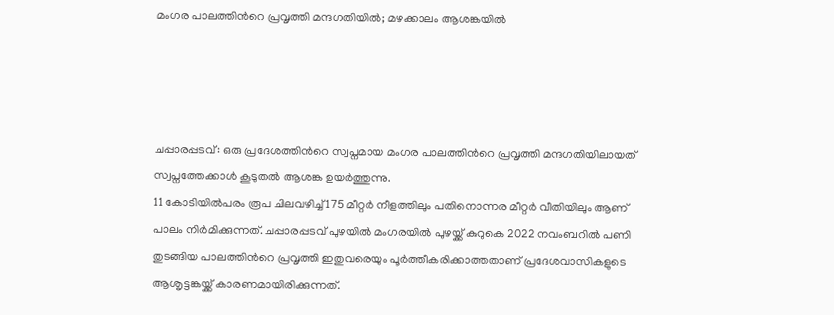മംഗര പാലത്തിന്‍റെ പ്രവൃത്തി മന്ദഗതിയില്‍; മഴക്കാലം ആശങ്കയില്‍




ചപ്പാരപ്പടവ്: ഒരു പ്രദേശത്തിന്‍റെ സ്വപ്നമായ മംഗര പാലത്തിന്‍റെ പ്രവൃത്തി മന്ദഗതിയിലായത് സ്വപ്നത്തേക്കാള്‍ കൂടുതല്‍ ആശങ്ക ഉയർത്തുന്നു.
11 കോടിയില്‍പരം രൂപ ചിലവഴിച്ച്‌ 175 മീറ്റർ നീളത്തിലും പതിനൊന്നര മീറ്റർ വീതിയിലും ആണ് പാലം നിർമിക്കുന്നത്. ചപ്പാരപ്പടവ് പുഴയില്‍ മംഗരയില്‍ പുഴയ്ക്ക് കുറുകെ 2022 നവംബറില്‍ പണി തുടങ്ങിയ പാലത്തിന്‍റെ പ്രവൃത്തി ഇതുവരെയും പൂർത്തീകരിക്കാത്തതാണ് പ്രദേശവാസികളുടെ ആശൃട്ടങ്കയ്ക്ക് കാരണമായിരിക്കുന്നത്.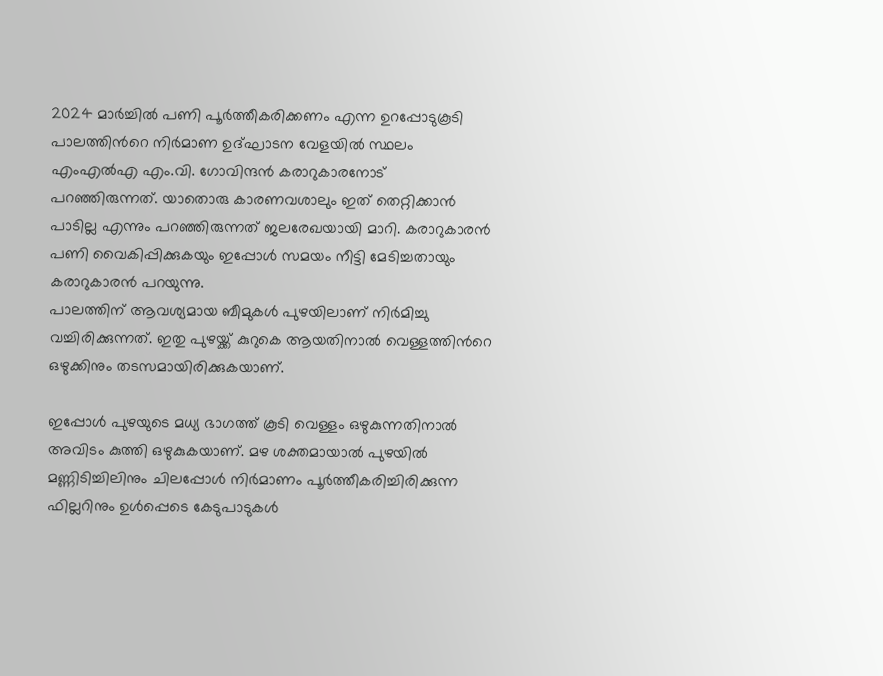2024 മാർച്ചില്‍ പണി പൂർത്തീകരിക്കണം എന്ന ഉറപ്പോടുകൂടി പാലത്തിന്‍റെ നിർമാണ ഉദ്ഘാടന വേളയില്‍ സ്ഥലം എംഎല്‍എ എം.വി. ഗോവിന്ദൻ കരാറുകാരനോട് പറഞ്ഞിരുന്നത്. യാതൊരു കാരണവശാലും ഇത് തെറ്റിക്കാൻ പാടില്ല എന്നും പറഞ്ഞിരുന്നത് ജലരേഖയായി മാറി. കരാറുകാരൻ പണി വൈകിപ്പിക്കുകയും ഇപ്പോള്‍ സമയം നീട്ടി മേടിച്ചതായും കരാറുകാരൻ പറയുന്നു.
പാലത്തിന് ആവശ്യമായ ബീമുകള്‍ പുഴയിലാണ് നിർമിച്ചു വച്ചിരിക്കുന്നത്. ഇതു പുഴയ്ക്ക് കുറുകെ ആയതിനാല്‍ വെള്ളത്തിന്‍റെ ഒഴുക്കിനും തടസമായിരിക്കുകയാണ്.

ഇപ്പോള്‍ പുഴയുടെ മധ്യ ഭാഗത്ത് കൂടി വെള്ളം ഒഴുകുന്നതിനാല്‍ അവിടം കുത്തി ഒഴുകുകയാണ്. മഴ ശക്തമായാല്‍ പുഴയില്‍ മണ്ണിടിച്ചിലിനും ചിലപ്പോള്‍ നിർമാണം പൂർത്തീകരിച്ചിരിക്കുന്ന ഫില്ലറിനും ഉള്‍പ്പെടെ കേടുപാടുകള്‍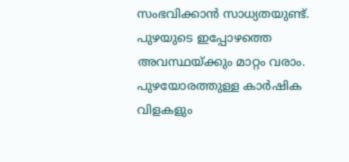സംഭവിക്കാൻ സാധ്യതയുണ്ട്. പുഴയുടെ ഇപ്പോഴത്തെ അവസ്ഥയ്ക്കും മാറ്റം വരാം. പുഴയോരത്തുള്ള കാർഷിക വിളകളും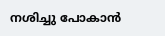നശിച്ചു പോകാൻ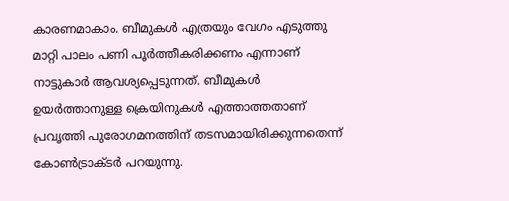കാരണമാകാം. ബീമുകള്‍ എത്രയും വേഗം എടുത്തു മാറ്റി പാലം പണി പൂർത്തീകരിക്കണം എന്നാണ് നാട്ടുകാർ ആവശ്യപ്പെടുന്നത്. ബീമുകള്‍ ഉയർത്താനുള്ള ക്രെയിനുകള്‍ എത്താത്തതാണ് പ്രവൃത്തി പുരോഗമനത്തിന് തടസമായിരിക്കുന്നതെന്ന് കോണ്‍ട്രാക്ടർ പറയുന്നു.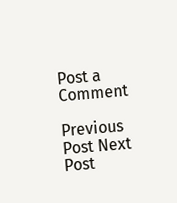Post a Comment

Previous Post Next Post